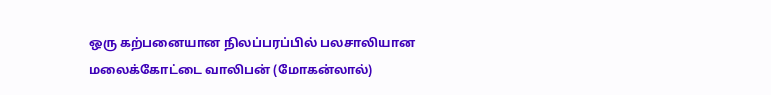ஒரு கற்பனையான நிலப்பரப்பில் பலசாலியான மலைக்கோட்டை வாலிபன் (மோகன்லால்)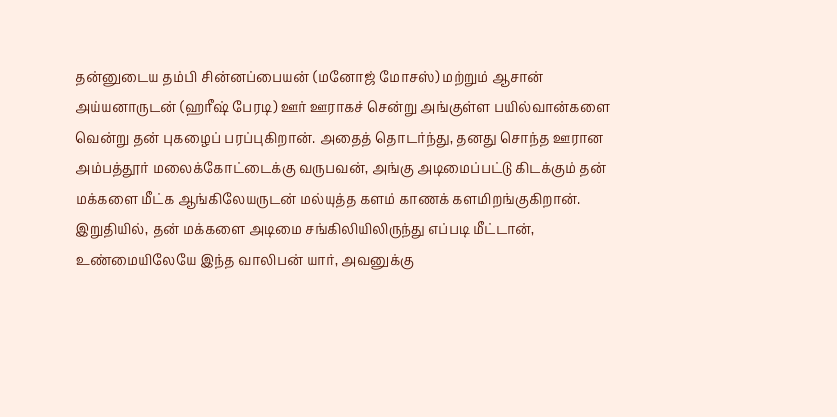தன்னுடைய தம்பி சின்னப்பையன் (மனோஜ் மோசஸ்) மற்றும் ஆசான் அய்யனாருடன் (ஹரீஷ் பேரடி) ஊர் ஊராகச் சென்று அங்குள்ள பயில்வான்களை வென்று தன் புகழைப் பரப்புகிறான். அதைத் தொடர்ந்து, தனது சொந்த ஊரான அம்பத்தூர் மலைக்கோட்டைக்கு வருபவன், அங்கு அடிமைப்பட்டு கிடக்கும் தன் மக்களை மீட்க ஆங்கிலேயருடன் மல்யுத்த களம் காணக் களமிறங்குகிறான். இறுதியில், தன் மக்களை அடிமை சங்கிலியிலிருந்து எப்படி மீட்டான், உண்மையிலேயே இந்த வாலிபன் யார், அவனுக்கு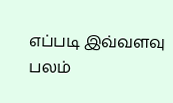எப்படி இவ்வளவு பலம்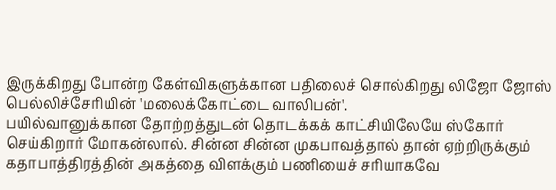இருக்கிறது போன்ற கேள்விகளுக்கான பதிலைச் சொல்கிறது லிஜோ ஜோஸ் பெல்லிச்சேரியின் 'மலைக்கோட்டை வாலிபன்'.
பயில்வானுக்கான தோற்றத்துடன் தொடக்கக் காட்சியிலேயே ஸ்கோர் செய்கிறார் மோகன்லால். சின்ன சின்ன முகபாவத்தால் தான் ஏற்றிருக்கும் கதாபாத்திரத்தின் அகத்தை விளக்கும் பணியைச் சரியாகவே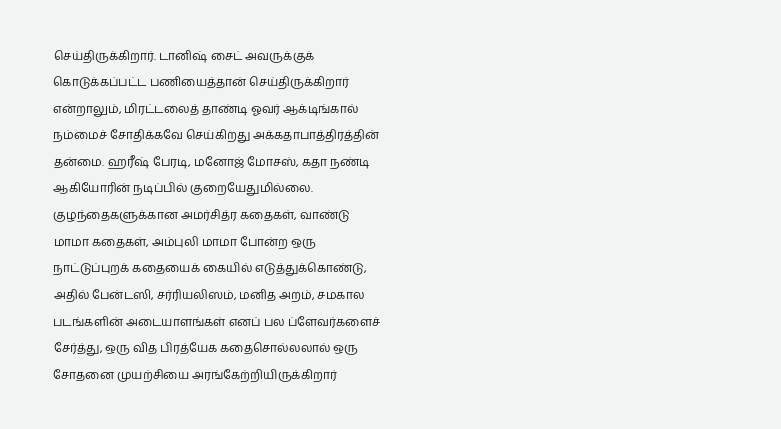செய்திருக்கிறார். டானிஷ் சைட் அவருக்குக் கொடுக்கப்பட்ட பணியைத்தான் செய்திருக்கிறார் என்றாலும், மிரட்டலைத் தாண்டி ஓவர் ஆக்டிங்கால் நம்மைச் சோதிக்கவே செய்கிறது அக்கதாபாத்திரத்தின் தன்மை. ஹரீஷ் பேரடி, மனோஜ் மோசஸ், கதா நண்டி ஆகியோரின் நடிப்பில் குறையேதுமில்லை.
குழந்தைகளுக்கான அமர்சித்ர கதைகள், வாண்டு மாமா கதைகள், அம்புலி மாமா போன்ற ஒரு நாட்டுப்புறக் கதையைக் கையில் எடுத்துக்கொண்டு, அதில் பேன்டஸி, சர்ரியலிஸம், மனித அறம், சமகால படங்களின் அடையாளங்கள் எனப் பல ப்ளேவர்களைச் சேர்த்து, ஒரு வித பிரத்யேக கதைசொல்லலால் ஒரு சோதனை முயற்சியை அரங்கேற்றியிருக்கிறார்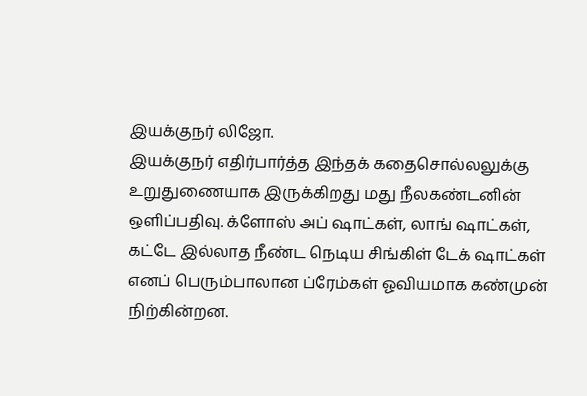இயக்குநர் லிஜோ.
இயக்குநர் எதிர்பார்த்த இந்தக் கதைசொல்லலுக்கு உறுதுணையாக இருக்கிறது மது நீலகண்டனின் ஒளிப்பதிவு. க்ளோஸ் அப் ஷாட்கள், லாங் ஷாட்கள், கட்டே இல்லாத நீண்ட நெடிய சிங்கிள் டேக் ஷாட்கள் எனப் பெரும்பாலான ப்ரேம்கள் ஓவியமாக கண்முன் நிற்கின்றன.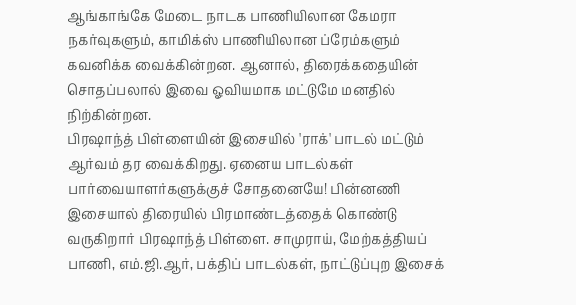ஆங்காங்கே மேடை நாடக பாணியிலான கேமரா நகர்வுகளும், காமிக்ஸ் பாணியிலான ப்ரேம்களும் கவனிக்க வைக்கின்றன. ஆனால், திரைக்கதையின் சொதப்பலால் இவை ஓவியமாக மட்டுமே மனதில் நிற்கின்றன.
பிரஷாந்த் பிள்ளையின் இசையில் 'ராக்' பாடல் மட்டும் ஆர்வம் தர வைக்கிறது. ஏனைய பாடல்கள் பார்வையாளர்களுக்குச் சோதனையே! பின்னணி இசையால் திரையில் பிரமாண்டத்தைக் கொண்டு வருகிறார் பிரஷாந்த் பிள்ளை. சாமுராய், மேற்கத்தியப் பாணி, எம்.ஜி.ஆர், பக்திப் பாடல்கள், நாட்டுப்புற இசைக்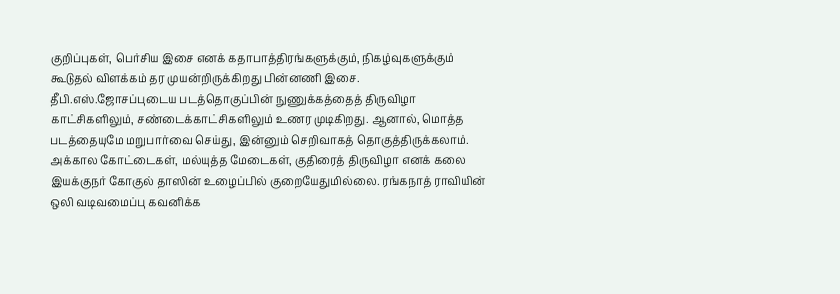குறிப்புகள், பெர்சிய இசை எனக் கதாபாத்திரங்களுக்கும், நிகழ்வுகளுக்கும் கூடுதல் விளக்கம் தர முயன்றிருக்கிறது பின்னணி இசை.
தீபி.எஸ்.ஜோசப்புடைய படத்தொகுப்பின் நுணுக்கத்தைத் திருவிழா காட்சிகளிலும், சண்டைக்காட்சிகளிலும் உணர முடிகிறது. ஆனால், மொத்த படத்தையுமே மறுபார்வை செய்து, இன்னும் செறிவாகத் தொகுத்திருக்கலாம். அக்கால கோட்டைகள், மல்யுத்த மேடைகள், குதிரைத் திருவிழா எனக் கலை இயக்குநர் கோகுல் தாஸின் உழைப்பில் குறையேதுமில்லை. ரங்கநாத் ராவியின் ஒலி வடிவமைப்பு கவனிக்க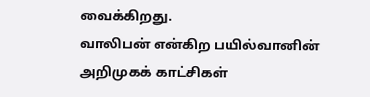வைக்கிறது.
வாலிபன் என்கிற பயில்வானின் அறிமுகக் காட்சிகள்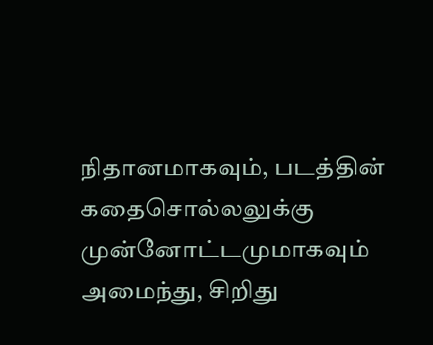நிதானமாகவும், படத்தின் கதைசொல்லலுக்கு முன்னோட்டமுமாகவும் அமைந்து, சிறிது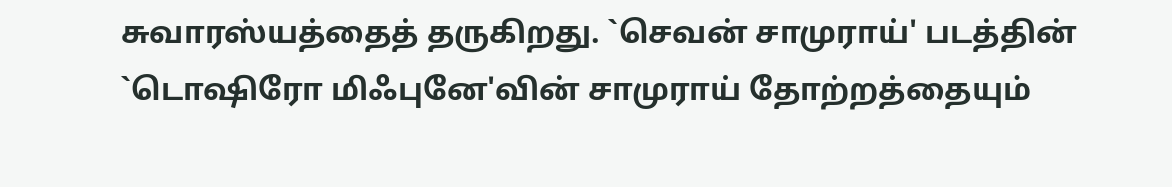சுவாரஸ்யத்தைத் தருகிறது. `செவன் சாமுராய்' படத்தின் `டொஷிரோ மிஃபுனே'வின் சாமுராய் தோற்றத்தையும்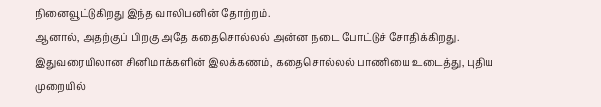நினைவூட்டுகிறது இந்த வாலிபனின் தோற்றம்.
ஆனால், அதற்குப் பிறகு அதே கதைசொல்லல் அன்ன நடை போட்டுச் சோதிக்கிறது. இதுவரையிலான சினிமாக்களின் இலக்கணம், கதைசொல்லல் பாணியை உடைத்து, புதிய முறையில்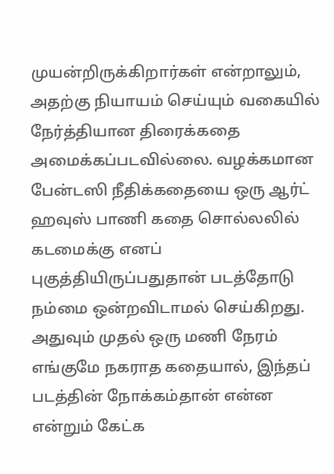முயன்றிருக்கிறார்கள் என்றாலும், அதற்கு நியாயம் செய்யும் வகையில் நேர்த்தியான திரைக்கதை அமைக்கப்படவில்லை. வழக்கமான பேன்டஸி நீதிக்கதையை ஒரு ஆர்ட் ஹவுஸ் பாணி கதை சொல்லலில் கடமைக்கு எனப் புகுத்தியிருப்பதுதான் படத்தோடு நம்மை ஒன்றவிடாமல் செய்கிறது. அதுவும் முதல் ஒரு மணி நேரம் எங்குமே நகராத கதையால், இந்தப் படத்தின் நோக்கம்தான் என்ன என்றும் கேட்க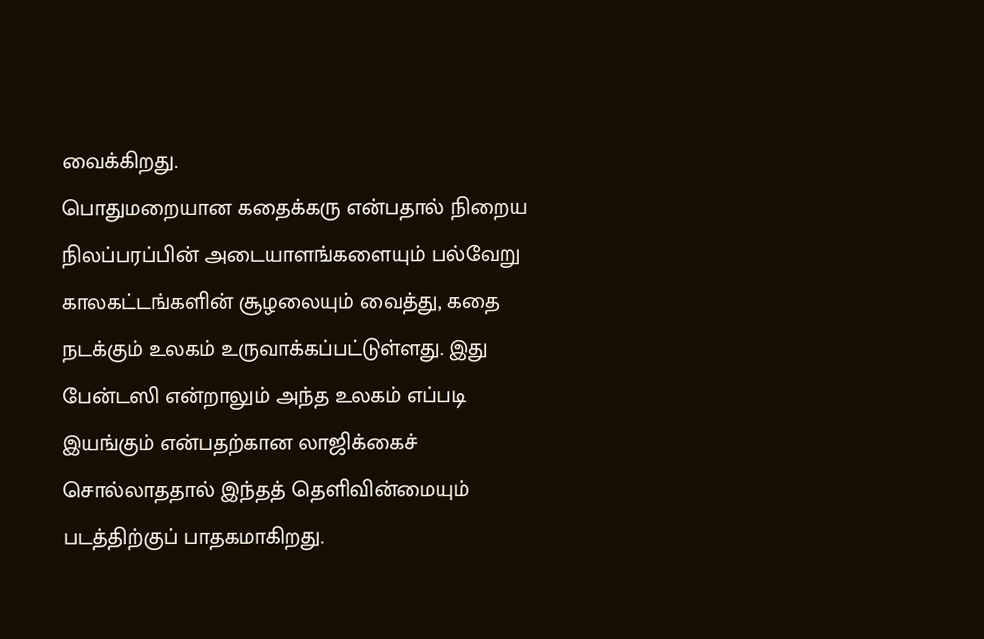வைக்கிறது.
பொதுமறையான கதைக்கரு என்பதால் நிறைய நிலப்பரப்பின் அடையாளங்களையும் பல்வேறு காலகட்டங்களின் சூழலையும் வைத்து, கதை நடக்கும் உலகம் உருவாக்கப்பட்டுள்ளது. இது பேன்டஸி என்றாலும் அந்த உலகம் எப்படி இயங்கும் என்பதற்கான லாஜிக்கைச் சொல்லாததால் இந்தத் தெளிவின்மையும் படத்திற்குப் பாதகமாகிறது.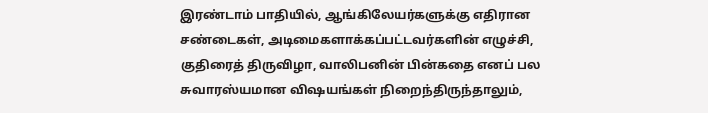இரண்டாம் பாதியில், ஆங்கிலேயர்களுக்கு எதிரான சண்டைகள், அடிமைகளாக்கப்பட்டவர்களின் எழுச்சி, குதிரைத் திருவிழா, வாலிபனின் பின்கதை எனப் பல சுவாரஸ்யமான விஷயங்கள் நிறைந்திருந்தாலும்,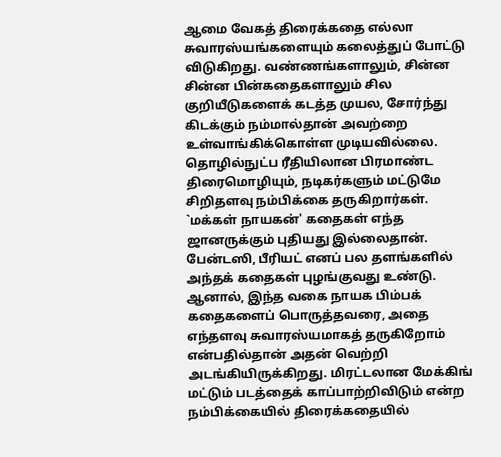ஆமை வேகத் திரைக்கதை எல்லா சுவாரஸ்யங்களையும் கலைத்துப் போட்டு விடுகிறது. வண்ணங்களாலும், சின்ன சின்ன பின்கதைகளாலும் சில குறியீடுகளைக் கடத்த முயல, சோர்ந்து கிடக்கும் நம்மால்தான் அவற்றை உள்வாங்கிக்கொள்ள முடியவில்லை. தொழில்நுட்ப ரீதியிலான பிரமாண்ட திரைமொழியும், நடிகர்களும் மட்டுமே சிறிதளவு நம்பிக்கை தருகிறார்கள்.
`மக்கள் நாயகன்' கதைகள் எந்த ஜானருக்கும் புதியது இல்லைதான். பேன்டஸி, பீரியட் எனப் பல தளங்களில் அந்தக் கதைகள் புழங்குவது உண்டு. ஆனால், இந்த வகை நாயக பிம்பக் கதைகளைப் பொருத்தவரை, அதை எந்தளவு சுவாரஸ்யமாகத் தருகிறோம் என்பதில்தான் அதன் வெற்றி அடங்கியிருக்கிறது. மிரட்டலான மேக்கிங் மட்டும் படத்தைக் காப்பாற்றிவிடும் என்ற நம்பிக்கையில் திரைக்கதையில்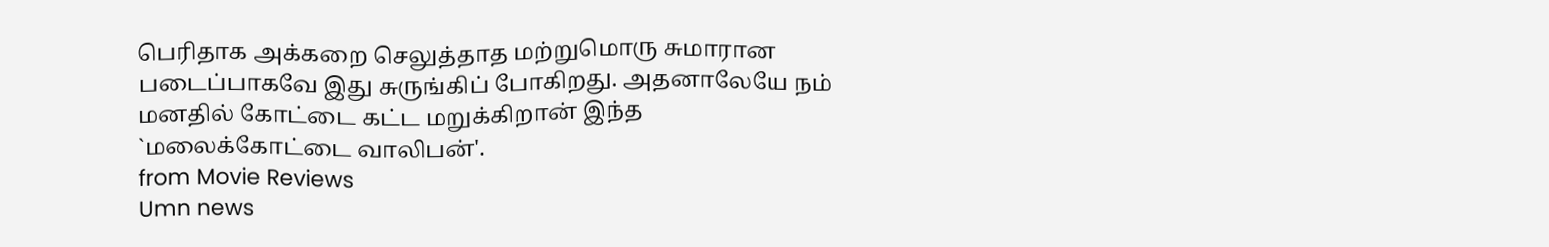பெரிதாக அக்கறை செலுத்தாத மற்றுமொரு சுமாரான படைப்பாகவே இது சுருங்கிப் போகிறது. அதனாலேயே நம் மனதில் கோட்டை கட்ட மறுக்கிறான் இந்த `மலைக்கோட்டை வாலிபன்'.
from Movie Reviews
Umn news